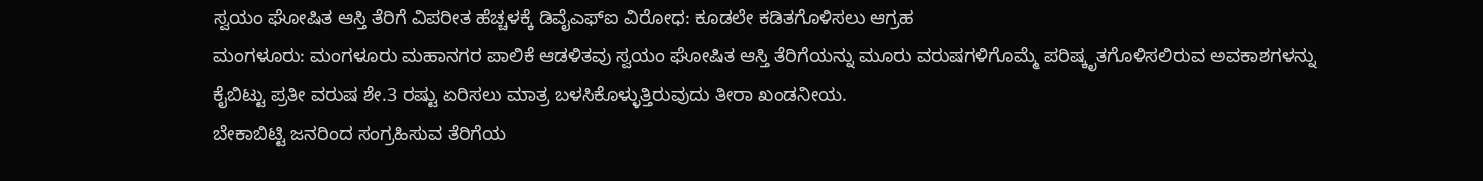ಸ್ವಯಂ ಘೋಷಿತ ಆಸ್ತಿ ತೆರಿಗೆ ವಿಪರೀತ ಹೆಚ್ಚಳಕ್ಕೆ ಡಿವೈಎಫ್ಐ ವಿರೋಧ: ಕೂಡಲೇ ಕಡಿತಗೊಳಿಸಲು ಆಗ್ರಹ
ಮಂಗಳೂರು: ಮಂಗಳೂರು ಮಹಾನಗರ ಪಾಲಿಕೆ ಆಡಳಿತವು ಸ್ವಯಂ ಘೋಷಿತ ಆಸ್ತಿ ತೆರಿಗೆಯನ್ನು ಮೂರು ವರುಷಗಳಿಗೊಮ್ಮೆ ಪರಿಷ್ಕೃತಗೊಳಿಸಲಿರುವ ಅವಕಾಶಗಳನ್ನು ಕೈಬಿಟ್ಟು ಪ್ರತೀ ವರುಷ ಶೇ.3 ರಷ್ಟು ಏರಿಸಲು ಮಾತ್ರ ಬಳಸಿಕೊಳ್ಳುತ್ತಿರುವುದು ತೀರಾ ಖಂಡನೀಯ.
ಬೇಕಾಬಿಟ್ಟಿ ಜನರಿಂದ ಸಂಗ್ರಹಿಸುವ ತೆರಿಗೆಯ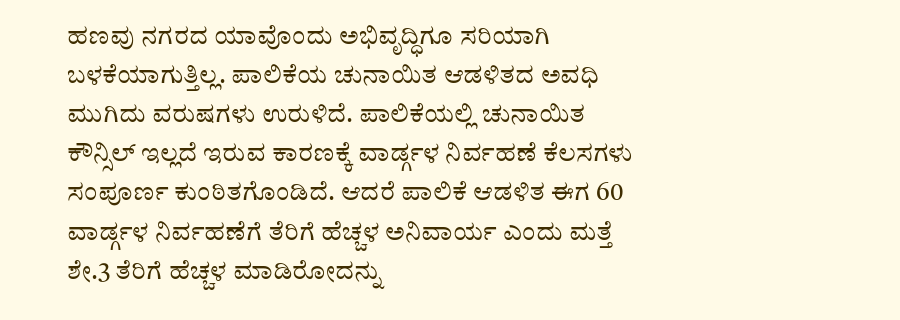ಹಣವು ನಗರದ ಯಾವೊಂದು ಅಭಿವೃದ್ಧಿಗೂ ಸರಿಯಾಗಿ ಬಳಕೆಯಾಗುತ್ತಿಲ್ಲ. ಪಾಲಿಕೆಯ ಚುನಾಯಿತ ಆಡಳಿತದ ಅವಧಿ ಮುಗಿದು ವರುಷಗಳು ಉರುಳಿದೆ. ಪಾಲಿಕೆಯಲ್ಲಿ ಚುನಾಯಿತ ಕೌನ್ಸಿಲ್ ಇಲ್ಲದೆ ಇರುವ ಕಾರಣಕ್ಕೆ ವಾರ್ಡ್ಗಳ ನಿರ್ವಹಣೆ ಕೆಲಸಗಳು ಸಂಪೂರ್ಣ ಕುಂಠಿತಗೊಂಡಿದೆ. ಆದರೆ ಪಾಲಿಕೆ ಆಡಳಿತ ಈಗ 60 ವಾರ್ಡ್ಗಳ ನಿರ್ವಹಣೆಗೆ ತೆರಿಗೆ ಹೆಚ್ಚಳ ಅನಿವಾರ್ಯ ಎಂದು ಮತ್ತೆ ಶೇ.3 ತೆರಿಗೆ ಹೆಚ್ಚಳ ಮಾಡಿರೋದನ್ನು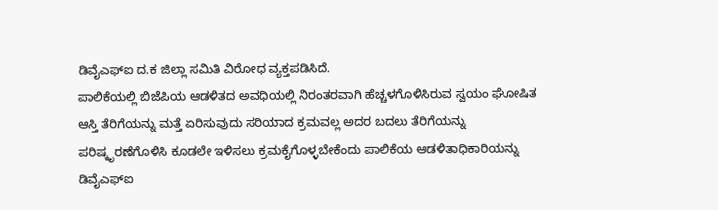ಡಿವೈಎಫ್ಐ ದ.ಕ ಜಿಲ್ಲಾ ಸಮಿತಿ ವಿರೋಧ ವ್ಯಕ್ತಪಡಿಸಿದೆ.
ಪಾಲಿಕೆಯಲ್ಲಿ ಬಿಜೆಪಿಯ ಆಡಳಿತದ ಅವಧಿಯಲ್ಲಿ ನಿರಂತರವಾಗಿ ಹೆಚ್ಚಳಗೊಳಿಸಿರುವ ಸ್ವಯಂ ಘೋಷಿತ ಆಸ್ತಿ ತೆರಿಗೆಯನ್ನು ಮತ್ತೆ ಏರಿಸುವುದು ಸರಿಯಾದ ಕ್ರಮವಲ್ಲ ಅದರ ಬದಲು ತೆರಿಗೆಯನ್ನು ಪರಿಷ್ಕೃರಣೆಗೊಳಿಸಿ ಕೂಡಲೇ ಇಳಿಸಲು ಕ್ರಮಕೈಗೊಳ್ಳಬೇಕೆಂದು ಪಾಲಿಕೆಯ ಆಡಳಿತಾಧಿಕಾರಿಯನ್ನು ಡಿವೈಎಫ್ಐ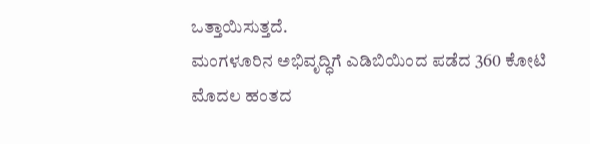ಒತ್ತಾಯಿಸುತ್ತದೆ.
ಮಂಗಳೂರಿನ ಅಭಿವೃದ್ಧಿಗೆ ಎಡಿಬಿಯಿಂದ ಪಡೆದ 360 ಕೋಟಿ ಮೊದಲ ಹಂತದ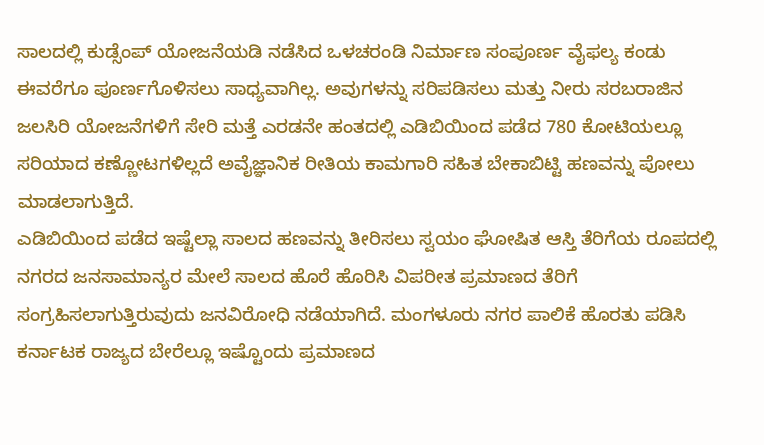ಸಾಲದಲ್ಲಿ ಕುಡ್ಸೆಂಪ್ ಯೋಜನೆಯಡಿ ನಡೆಸಿದ ಒಳಚರಂಡಿ ನಿರ್ಮಾಣ ಸಂಪೂರ್ಣ ವೈಫಲ್ಯ ಕಂಡು ಈವರೆಗೂ ಪೂರ್ಣಗೊಳಿಸಲು ಸಾಧ್ಯವಾಗಿಲ್ಲ. ಅವುಗಳನ್ನು ಸರಿಪಡಿಸಲು ಮತ್ತು ನೀರು ಸರಬರಾಜಿನ ಜಲಸಿರಿ ಯೋಜನೆಗಳಿಗೆ ಸೇರಿ ಮತ್ತೆ ಎರಡನೇ ಹಂತದಲ್ಲಿ ಎಡಿಬಿಯಿಂದ ಪಡೆದ 780 ಕೋಟಿಯಲ್ಲೂ ಸರಿಯಾದ ಕಣ್ಣೋಟಗಳಿಲ್ಲದೆ ಅವೈಜ್ಞಾನಿಕ ರೀತಿಯ ಕಾಮಗಾರಿ ಸಹಿತ ಬೇಕಾಬಿಟ್ಟಿ ಹಣವನ್ನು ಪೋಲು ಮಾಡಲಾಗುತ್ತಿದೆ.
ಎಡಿಬಿಯಿಂದ ಪಡೆದ ಇಷ್ಟೆಲ್ಲಾ ಸಾಲದ ಹಣವನ್ನು ತೀರಿಸಲು ಸ್ವಯಂ ಘೋಷಿತ ಆಸ್ತಿ ತೆರಿಗೆಯ ರೂಪದಲ್ಲಿ ನಗರದ ಜನಸಾಮಾನ್ಯರ ಮೇಲೆ ಸಾಲದ ಹೊರೆ ಹೊರಿಸಿ ವಿಪರೀತ ಪ್ರಮಾಣದ ತೆರಿಗೆ ಸಂಗ್ರಹಿಸಲಾಗುತ್ತಿರುವುದು ಜನವಿರೋಧಿ ನಡೆಯಾಗಿದೆ. ಮಂಗಳೂರು ನಗರ ಪಾಲಿಕೆ ಹೊರತು ಪಡಿಸಿ ಕರ್ನಾಟಕ ರಾಜ್ಯದ ಬೇರೆಲ್ಲೂ ಇಷ್ಟೊಂದು ಪ್ರಮಾಣದ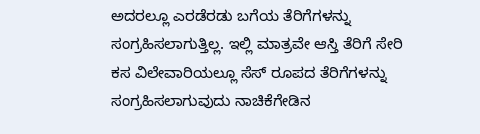ಅದರಲ್ಲೂ ಎರಡೆರಡು ಬಗೆಯ ತೆರಿಗೆಗಳನ್ನು ಸಂಗ್ರಹಿಸಲಾಗುತ್ತಿಲ್ಲ. ಇಲ್ಲಿ ಮಾತ್ರವೇ ಆಸ್ತಿ ತೆರಿಗೆ ಸೇರಿ ಕಸ ವಿಲೇವಾರಿಯಲ್ಲೂ ಸೆಸ್ ರೂಪದ ತೆರಿಗೆಗಳನ್ನು ಸಂಗ್ರಹಿಸಲಾಗುವುದು ನಾಚಿಕೆಗೇಡಿನ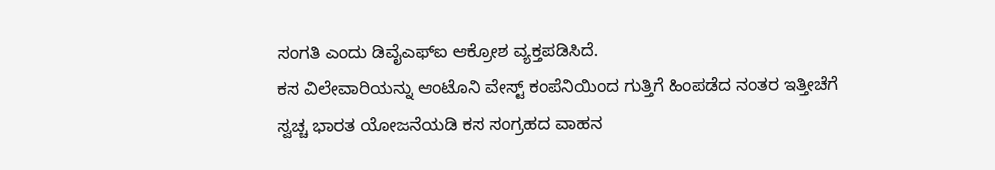ಸಂಗತಿ ಎಂದು ಡಿವೈಎಫ್ಐ ಆಕ್ರೋಶ ವ್ಯಕ್ತಪಡಿಸಿದೆ.
ಕಸ ವಿಲೇವಾರಿಯನ್ನು ಆಂಟೊನಿ ವೇಸ್ಟ್ ಕಂಪೆನಿಯಿಂದ ಗುತ್ತಿಗೆ ಹಿಂಪಡೆದ ನಂತರ ಇತ್ತೀಚೆಗೆ ಸ್ವಚ್ಚ ಭಾರತ ಯೋಜನೆಯಡಿ ಕಸ ಸಂಗ್ರಹದ ವಾಹನ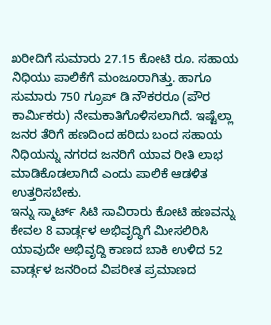ಖರೀದಿಗೆ ಸುಮಾರು 27.15 ಕೋಟಿ ರೂ. ಸಹಾಯ ನಿಧಿಯು ಪಾಲಿಕೆಗೆ ಮಂಜೂರಾಗಿತ್ತು. ಹಾಗೂ ಸುಮಾರು 750 ಗ್ರೂಪ್ ಡಿ ನೌಕರರೂ (ಪೌರ ಕಾರ್ಮಿಕರು) ನೇಮಕಾತಿಗೊಳಿಸಲಾಗಿದೆ. ಇಷ್ಟೆಲ್ಲಾ ಜನರ ತೆರಿಗೆ ಹಣದಿಂದ ಹರಿದು ಬಂದ ಸಹಾಯ ನಿಧಿಯನ್ನು ನಗರದ ಜನರಿಗೆ ಯಾವ ರೀತಿ ಲಾಭ ಮಾಡಿಕೊಡಲಾಗಿದೆ ಎಂದು ಪಾಲಿಕೆ ಆಡಳಿತ ಉತ್ತರಿಸಬೇಕು.
ಇನ್ನು ಸ್ಮಾರ್ಟ್ ಸಿಟಿ ಸಾವಿರಾರು ಕೋಟಿ ಹಣವನ್ನು ಕೇವಲ 8 ವಾರ್ಡ್ಗಳ ಅಭಿವೃದ್ಧಿಗೆ ಮೀಸಲಿರಿಸಿ ಯಾವುದೇ ಅಭಿವೃದ್ದಿ ಕಾಣದ ಬಾಕಿ ಉಳಿದ 52 ವಾರ್ಡ್ಗಳ ಜನರಿಂದ ವಿಪರೀತ ಪ್ರಮಾಣದ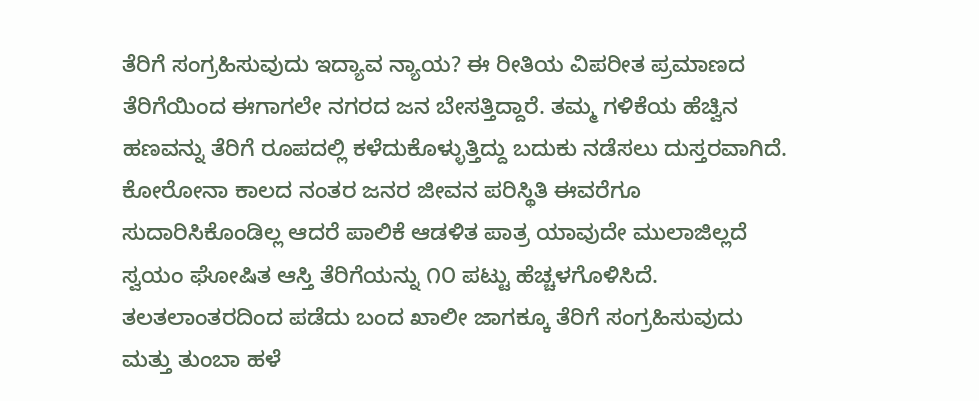ತೆರಿಗೆ ಸಂಗ್ರಹಿಸುವುದು ಇದ್ಯಾವ ನ್ಯಾಯ? ಈ ರೀತಿಯ ವಿಪರೀತ ಪ್ರಮಾಣದ ತೆರಿಗೆಯಿಂದ ಈಗಾಗಲೇ ನಗರದ ಜನ ಬೇಸತ್ತಿದ್ದಾರೆ. ತಮ್ಮ ಗಳಿಕೆಯ ಹೆಚ್ವಿನ ಹಣವನ್ನು ತೆರಿಗೆ ರೂಪದಲ್ಲಿ ಕಳೆದುಕೊಳ್ಳುತ್ತಿದ್ದು ಬದುಕು ನಡೆಸಲು ದುಸ್ತರವಾಗಿದೆ. ಕೋರೋನಾ ಕಾಲದ ನಂತರ ಜನರ ಜೀವನ ಪರಿಸ್ಥಿತಿ ಈವರೆಗೂ ಸುದಾರಿಸಿಕೊಂಡಿಲ್ಲ ಆದರೆ ಪಾಲಿಕೆ ಆಡಳಿತ ಪಾತ್ರ ಯಾವುದೇ ಮುಲಾಜಿಲ್ಲದೆ ಸ್ವಯಂ ಘೋಷಿತ ಆಸ್ತಿ ತೆರಿಗೆಯನ್ನು ೧೦ ಪಟ್ಟು ಹೆಚ್ಚಳಗೊಳಿಸಿದೆ. ತಲತಲಾಂತರದಿಂದ ಪಡೆದು ಬಂದ ಖಾಲೀ ಜಾಗಕ್ಕೂ ತೆರಿಗೆ ಸಂಗ್ರಹಿಸುವುದು ಮತ್ತು ತುಂಬಾ ಹಳೆ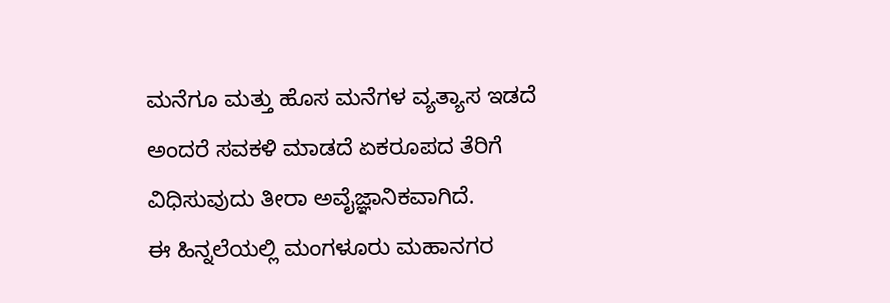ಮನೆಗೂ ಮತ್ತು ಹೊಸ ಮನೆಗಳ ವ್ಯತ್ಯಾಸ ಇಡದೆ ಅಂದರೆ ಸವಕಳಿ ಮಾಡದೆ ಏಕರೂಪದ ತೆರಿಗೆ ವಿಧಿಸುವುದು ತೀರಾ ಅವೈಜ್ಞಾನಿಕವಾಗಿದೆ.
ಈ ಹಿನ್ನಲೆಯಲ್ಲಿ ಮಂಗಳೂರು ಮಹಾನಗರ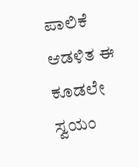ಪಾಲಿಕೆ ಆಡಳಿತ ಈ ಕೂಡಲೇ ಸ್ವಯಂ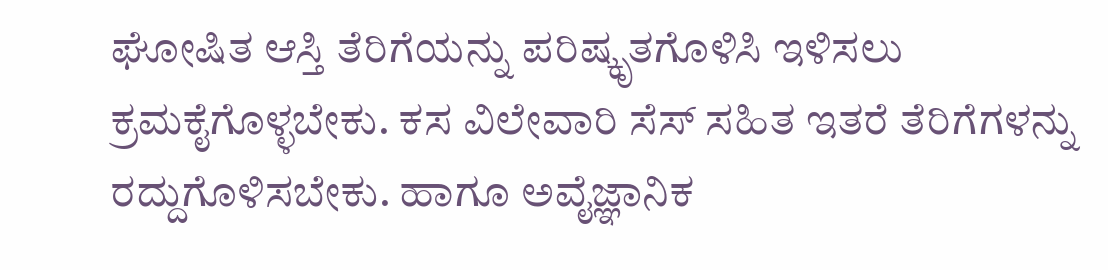ಘೋಷಿತ ಆಸ್ತಿ ತೆರಿಗೆಯನ್ನು ಪರಿಷ್ಕೃತಗೊಳಿಸಿ ಇಳಿಸಲು ಕ್ರಮಕೈಗೊಳ್ಳಬೇಕು. ಕಸ ವಿಲೇವಾರಿ ಸೆಸ್ ಸಹಿತ ಇತರೆ ತೆರಿಗೆಗಳನ್ನು ರದ್ದುಗೊಳಿಸಬೇಕು. ಹಾಗೂ ಅವೈಜ್ಞಾನಿಕ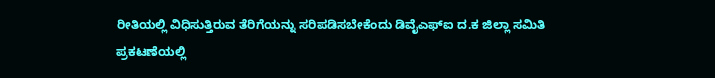ರೀತಿಯಲ್ಲಿ ವಿಧಿಸುತ್ತಿರುವ ತೆರಿಗೆಯನ್ನು ಸರಿಪಡಿಸಬೇಕೆಂದು ಡಿವೈಎಫ್ಐ ದ.ಕ ಜಿಲ್ಲಾ ಸಮಿತಿ ಪ್ರಕಟಣೆಯಲ್ಲಿ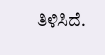ತಿಳಿಸಿದೆ.